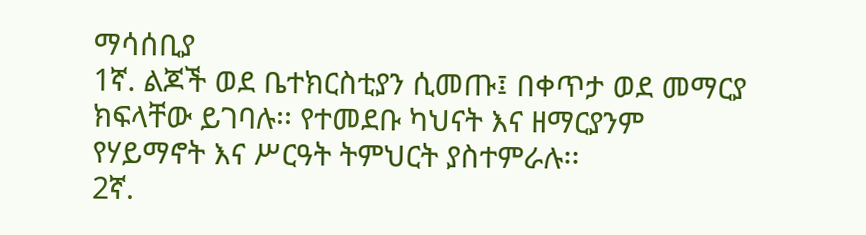ማሳሰቢያ
1ኛ. ልጆች ወደ ቤተክርስቲያን ሲመጡ፤ በቀጥታ ወደ መማርያ ክፍላቸው ይገባሉ፡፡ የተመደቡ ካህናት እና ዘማርያንም
የሃይማኖት እና ሥርዓት ትምህርት ያስተምራሉ፡፡
2ኛ.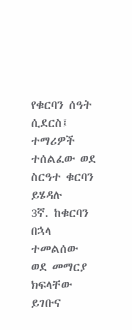የቁርባን ሰዓት ሲደርስ፤ ተማሪዎች ተሰልፈው ወደ ስርዓተ ቁርባን ይሄዳሉ
3ኛ. ከቁርባን በኋላ ተመልሰው ወደ መማርያ ክፍላቸው ይገቡና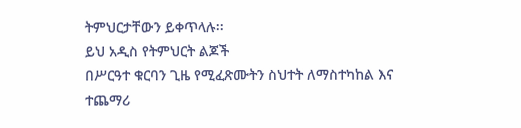ትምህርታቸውን ይቀጥላሉ፡፡
ይህ አዲስ የትምህርት ልጆች
በሥርዓተ ቁርባን ጊዜ የሚፈጽሙትን ስህተት ለማስተካከል እና ተጨማሪ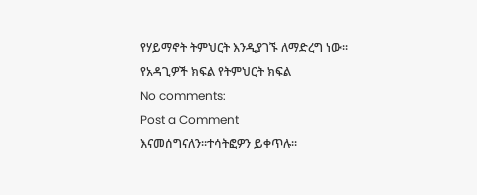የሃይማኖት ትምህርት እንዲያገኙ ለማድረግ ነው፡፡
የአዳጊዎች ክፍል የትምህርት ክፍል
No comments:
Post a Comment
እናመሰግናለን፡፡ተሳትፎዎን ይቀጥሉ፡፡